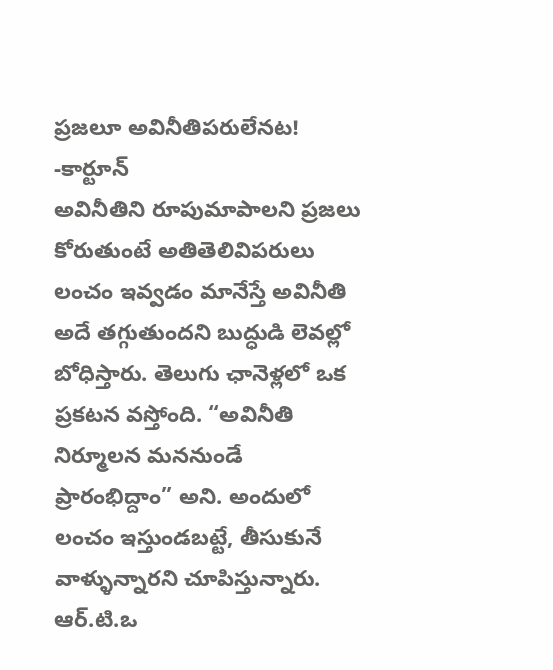ప్రజలూ అవినీతిపరులేనట! -కార్టూన్
అవినీతిని రూపుమాపాలని ప్రజలు కోరుతుంటే అతితెలివిపరులు లంచం ఇవ్వడం మానేస్తే అవినీతి అదే తగ్గుతుందని బుద్ధుడి లెవల్లో బోధిస్తారు. తెలుగు ఛానెళ్లలో ఒక ప్రకటన వస్తోంది. “అవినీతి నిర్మూలన మననుండే ప్రారంభిద్దాం” అని. అందులో లంచం ఇస్తుండబట్టే, తీసుకునే వాళ్ళున్నారని చూపిస్తున్నారు. ఆర్.టి.ఒ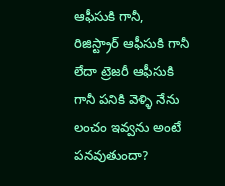ఆఫీసుకి గానీ, రిజిస్ట్రార్ ఆఫీసుకి గానీ లేదా ట్రెజరీ ఆఫీసుకి గానీ పనికి వెళ్ళి నేను లంచం ఇవ్వను అంటే పనవుతుందా?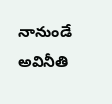నానుండే అవినీతి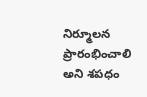నిర్మూలన ప్రారంభించాలి అని శపధం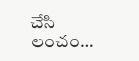చేసి లంచం…